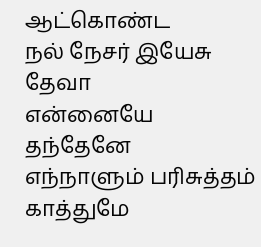ஆட்கொண்ட
நல் நேசர் இயேசு தேவா
என்னையே
தந்தேனே
எந்நாளும் பரிசுத்தம் காத்துமே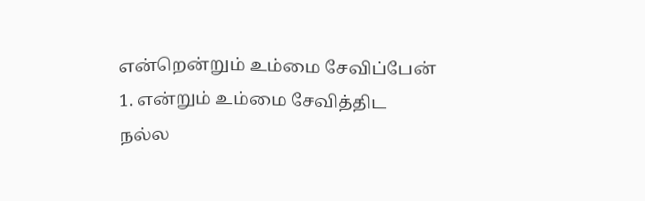என்றென்றும் உம்மை சேவிப்பேன்
1. என்றும் உம்மை சேவித்திட
நல்ல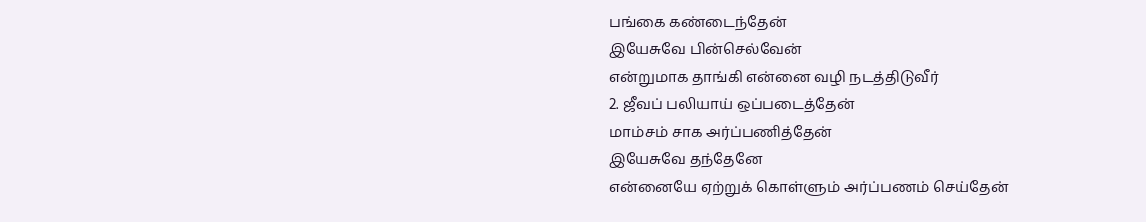பங்கை கண்டைந்தேன்
இயேசுவே பின்செல்வேன்
என்றுமாக தாங்கி என்னை வழி நடத்திடுவீர்
2. ஜீவப் பலியாய் ஒப்படைத்தேன்
மாம்சம் சாக அர்ப்பணித்தேன்
இயேசுவே தந்தேனே
என்னையே ஏற்றுக் கொள்ளும் அர்ப்பணம் செய்தேன்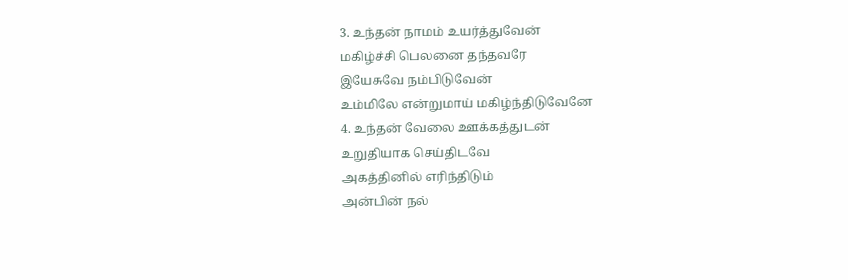3. உந்தன் நாமம் உயர்த்துவேன்
மகிழ்ச்சி பெலனை தந்தவரே
இயேசுவே நம்பிடுவேன்
உம்மிலே என்றுமாய் மகிழ்ந்திடுவேனே
4. உந்தன் வேலை ஊக்கத்துடன்
உறுதியாக செய்திடவே
அகத்தினில் எரிந்திடும்
அன்பின் நல்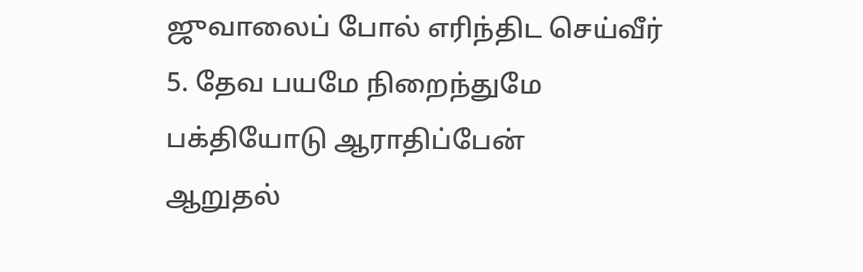ஜுவாலைப் போல் எரிந்திட செய்வீர்
5. தேவ பயமே நிறைந்துமே
பக்தியோடு ஆராதிப்பேன்
ஆறுதல்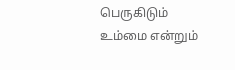பெருகிடும்
உம்மை என்றும்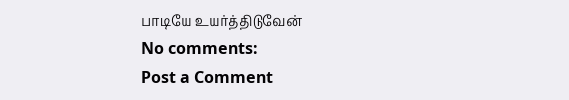பாடியே உயர்த்திடுவேன்
No comments:
Post a Comment